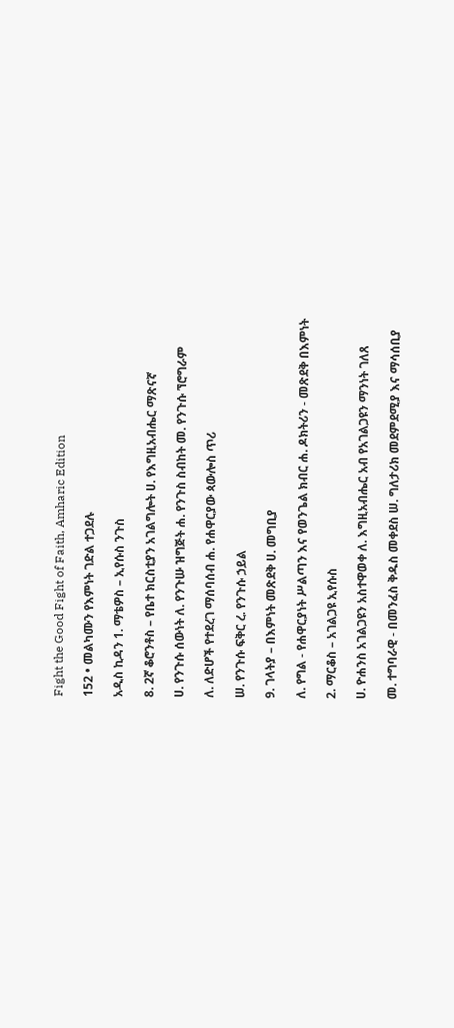Fight the Good Fight of Faith, Amharic Edition

152 • መልካሙን የእምነት ገድል ተጋደሉ

አዲስ ኪዳን 1. ማቴዎስ – ኢየሱስ ንጉስ

8. 2ኛ ቆሮንቶስ – የቤተ ክርስቲያን አገልግሎት ሀ. የእግዚአብሔር ማጽናኛ

ሀ. የንጉሱ ሰውነት ለ. የንጉሡ ዝግጅት ሐ. የንጉስ ስብከት መ. የንጉሱ ኘሮግራም

ለ. ለድሆች የተደረገ ማሰባሰብ ሐ. የሐዋርያው ጳውሎስ ጥሪ

ሠ. የንጉሱ ፍቅር ረ. የንጉሱ ኃይል

9. ገላትያ – በእምነት መጽደቅ ሀ. መግቢያ

ለ. የግል - የሐዋርያነት ሥልጣን እና የወንጌል ክብር ሐ. ዶክትሪን - መጽደቅ በእምነት

2. ማርቆስ – አገልጋዩ ኢየሱስ

ሀ. ዮሐንስ አገልጋዩን አስተዋወቀ ለ. እግዚአብሔር አብ የአገልጋዩን ማንነት ገለጸ

መ. ተግባራዊ - በመንፈስ ቅዱስ መቀደስ ሠ. ግለታሪክ መደምደሚያ እና ማሳሰቢያ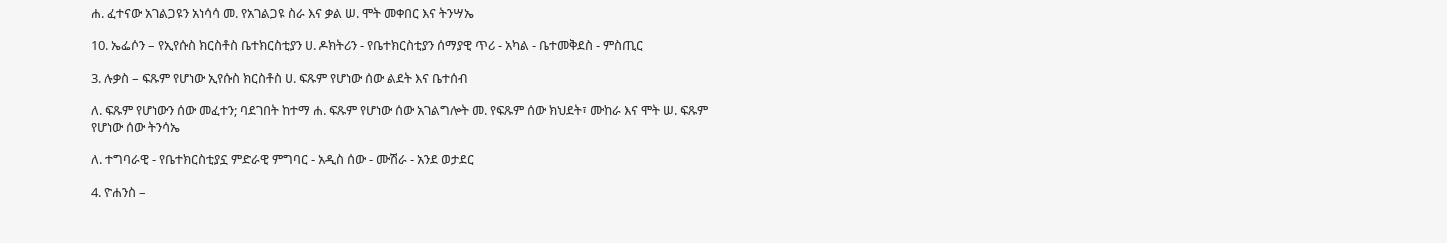ሐ. ፈተናው አገልጋዩን አነሳሳ መ. የአገልጋዩ ስራ እና ቃል ሠ. ሞት መቀበር እና ትንሣኤ

10. ኤፌሶን – የኢየሱስ ክርስቶስ ቤተክርስቲያን ሀ. ዶክትሪን - የቤተክርስቲያን ሰማያዊ ጥሪ - አካል - ቤተመቅደስ - ምስጢር

3. ሉቃስ – ፍጹም የሆነው ኢየሱስ ክርስቶስ ሀ. ፍጹም የሆነው ሰው ልደት እና ቤተሰብ

ለ. ፍጹም የሆነውን ሰው መፈተን; ባደገበት ከተማ ሐ. ፍጹም የሆነው ሰው አገልግሎት መ. የፍጹም ሰው ክህደት፣ ሙከራ እና ሞት ሠ. ፍጹም የሆነው ሰው ትንሳኤ

ለ. ተግባራዊ - የቤተክርስቲያኗ ምድራዊ ምግባር - አዲስ ሰው - ሙሽራ - አንደ ወታደር

4. ዮሐንስ –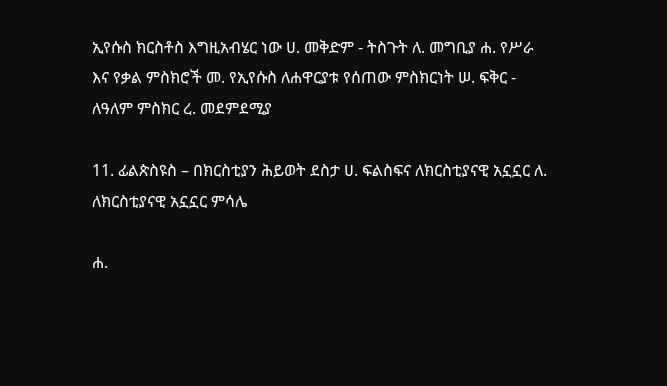ኢየሱስ ክርስቶስ እግዚአብሄር ነው ሀ. መቅድም - ትስጉት ለ. መግቢያ ሐ. የሥራ እና የቃል ምስክሮች መ. የኢየሱስ ለሐዋርያቱ የሰጠው ምስክርነት ሠ. ፍቅር - ለዓለም ምስክር ረ. መደምደሚያ

11. ፊልጵስዩስ – በክርስቲያን ሕይወት ደስታ ሀ. ፍልስፍና ለክርስቲያናዊ አኗኗር ለ. ለክርስቲያናዊ አኗኗር ምሳሌ

ሐ.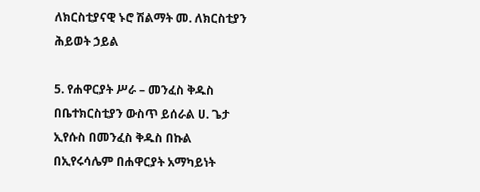ለክርስቲያናዊ ኑሮ ሽልማት መ. ለክርስቲያን ሕይወት ኃይል

5. የሐዋርያት ሥራ – መንፈስ ቅዱስ በቤተክርስቲያን ውስጥ ይሰራል ሀ. ጌታ ኢየሱስ በመንፈስ ቅዱስ በኩል በኢየሩሳሌም በሐዋርያት አማካይነት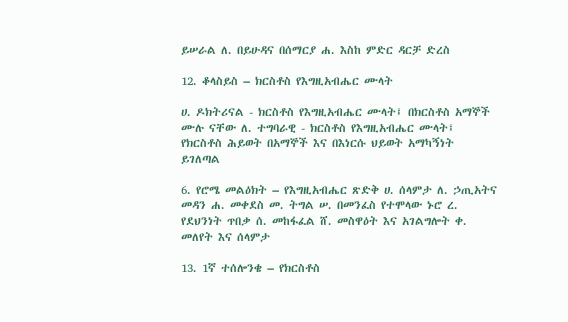ይሠራል ለ. በይሁዳና በሰማርያ ሐ. እስከ ምድር ዳርቻ ድረስ

12. ቆላስይስ – ክርስቶስ የእግዚአብሔር ሙላት

ሀ. ዶክትሪናል - ክርስቶስ የእግዚአብሔር ሙላት፤ በክርስቶስ አማኞች ሙሉ ናቸው ለ. ተግባራዊ - ክርስቶስ የእግዚአብሔር ሙላት፤ የክርስቶስ ሕይወት በአማኞች እና በእነርሱ ህይወት አማካኝነት ይገለጣል

6. የሮሜ መልዕክት – የእግዚአብሔር ጽድቅ ሀ. ሰላምታ ለ. ኃጢአትና መዳን ሐ. መቀደስ መ. ትግል ሠ. በመንፈስ የተሞላው ኑሮ ረ. የደህንነት ጥበቃ ሰ. መከፋፈል ሸ. መስዋዕት እና አገልግሎት ቀ. መለየት እና ሰላምታ

13. 1ኛ ተሰሎንቄ – የክርስቶስ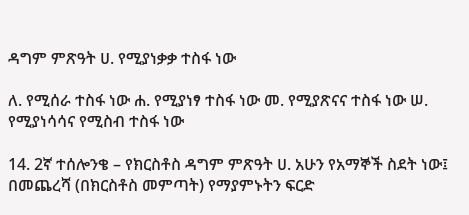ዳግም ምጽዓት ሀ. የሚያነቃቃ ተስፋ ነው

ለ. የሚሰራ ተስፋ ነው ሐ. የሚያነፃ ተስፋ ነው መ. የሚያጽናና ተስፋ ነው ሠ. የሚያነሳሳና የሚስብ ተስፋ ነው

14. 2ኛ ተሰሎንቄ – የክርስቶስ ዳግም ምጽዓት ሀ. አሁን የአማኞች ስደት ነው፤ በመጨረሻ (በክርስቶስ መምጣት) የማያምኑትን ፍርድ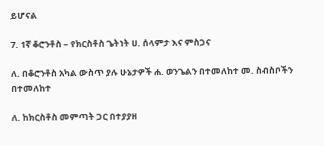ይሆናል

7. 1ኛ ቆሮንቶስ – የክርስቶስ ጌትነት ሀ. ሰላምታ እና ምስጋና

ለ. በቆሮንቶስ አካል ውስጥ ያሉ ሁኔታዎች ሐ. ወንጌልን በተመለከተ መ. ስብስቦችን በተመለከተ

ለ. ከክርስቶስ መምጣት ጋር በተያያዘ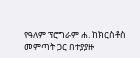የዓለም ፕሮግራም ሐ. ከክርስቶስ መምጣት ጋር በተያያዙ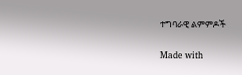ተግባራዊ ልምምዶች

Made with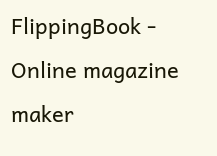FlippingBook - Online magazine maker